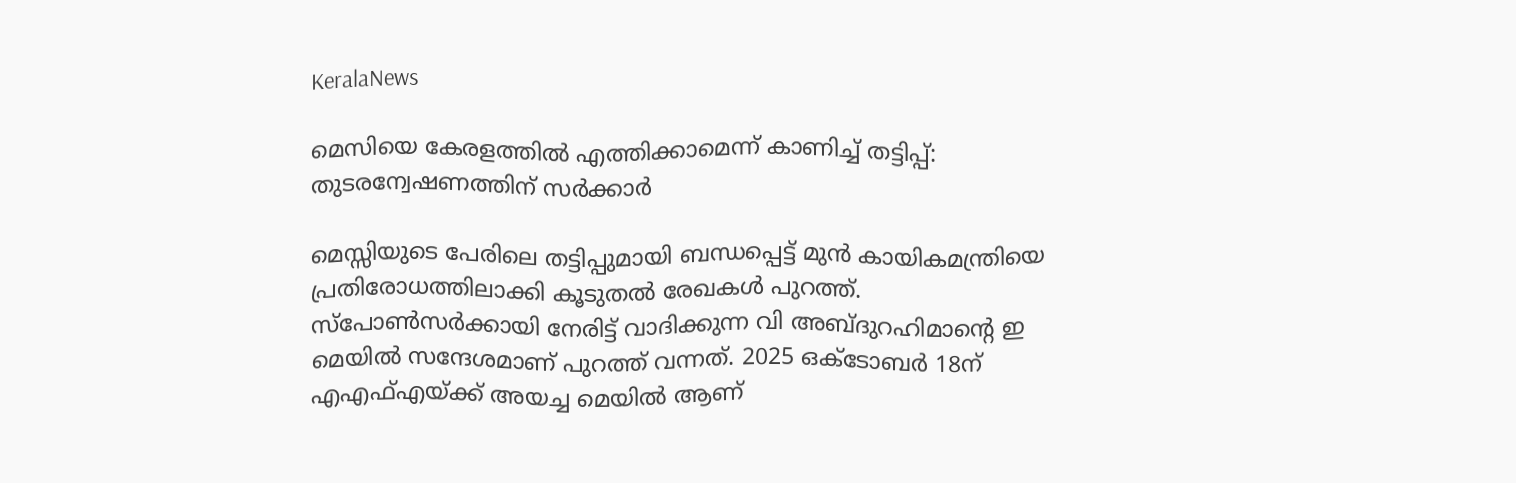KeralaNews

മെസിയെ കേരളത്തില്‍ എത്തിക്കാമെന്ന് കാണിച്ച് തട്ടിപ്പ്: തുടരന്വേഷണത്തിന് സര്‍ക്കാര്‍

മെസ്സിയുടെ പേരിലെ തട്ടിപ്പുമായി ബന്ധപ്പെട്ട് മുൻ കായികമന്ത്രിയെ പ്രതിരോധത്തിലാക്കി കൂടുതൽ രേഖകൾ പുറത്ത്. സ്പോൺസർക്കായി നേരിട്ട് വാദിക്കുന്ന വി അബ്ദുറഹിമാൻ്റെ ഇ മെയിൽ സന്ദേശമാണ് പുറത്ത് വന്നത്. 2025 ഒക്ടോബർ 18ന് എഎഫ്എയ്ക്ക് അയച്ച മെയിൽ ആണ്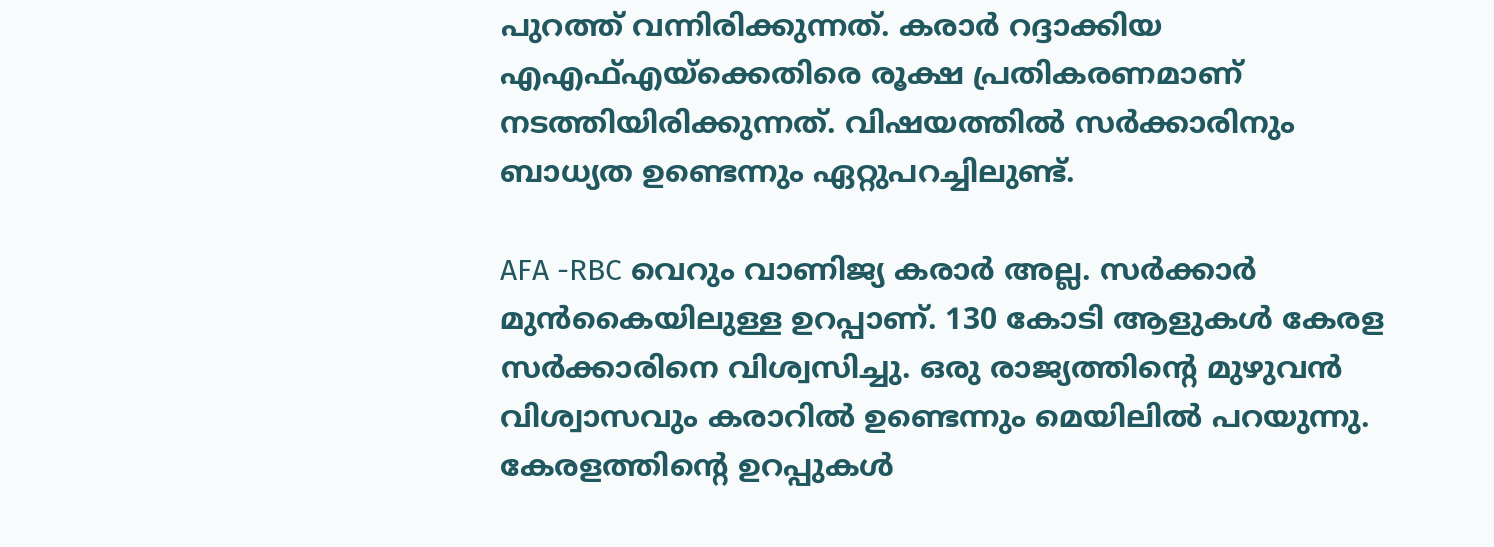പുറത്ത് വന്നിരിക്കുന്നത്. കരാർ റദ്ദാക്കിയ എഎഫ്എയ്ക്കെതിരെ രൂക്ഷ പ്രതികരണമാണ് നടത്തിയിരിക്കുന്നത്. വിഷയത്തിൽ സർക്കാരിനും ബാധ്യത ഉണ്ടെന്നും ഏറ്റുപറച്ചിലുണ്ട്.

AFA -RBC വെറും വാണിജ്യ കരാർ അല്ല. സർക്കാർ മുൻകൈയിലുള്ള ഉറപ്പാണ്. 130 കോടി ആളുകൾ കേരള സർക്കാരിനെ വിശ്വസിച്ചു. ഒരു രാജ്യത്തിന്റെ മുഴുവൻ വിശ്വാസവും കരാറിൽ ഉണ്ടെന്നും മെയിലിൽ പറയുന്നു. കേരളത്തിന്റെ ഉറപ്പുകൾ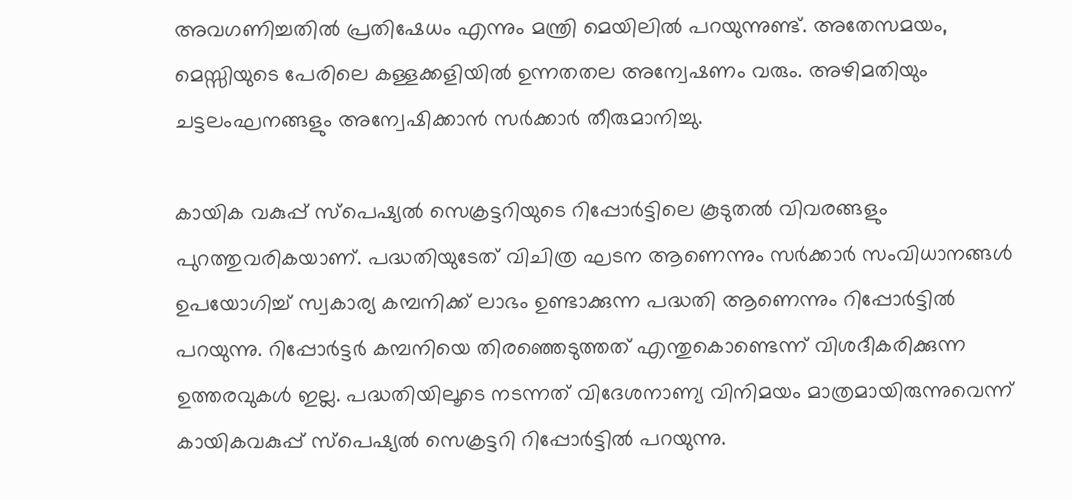അവഗണിച്ചതിൽ പ്രതിഷേധം എന്നും മന്ത്രി മെയിലിൽ പറയുന്നുണ്ട്. അതേസമയം, മെസ്സിയുടെ പേരിലെ കള്ളക്കളിയിൽ ഉന്നതതല അന്വേഷണം വരും. അഴിമതിയും ചട്ടലംഘനങ്ങളും അന്വേഷിക്കാൻ സർക്കാർ തീരുമാനിച്ചു.

കായിക വകുപ്പ് സ്പെഷ്യൽ സെക്രട്ടറിയുടെ റിപ്പോർട്ടിലെ കൂടുതൽ വിവരങ്ങളും പുറത്തുവരികയാണ്. പദ്ധതിയുടേത് വിചിത്ര ഘടന ആണെന്നും സർക്കാർ സംവിധാനങ്ങൾ ഉപയോഗിച്ച് സ്വകാര്യ കമ്പനിക്ക് ലാഭം ഉണ്ടാക്കുന്ന പദ്ധതി ആണെന്നും റിപ്പോർട്ടിൽ പറയുന്നു. റിപ്പോർട്ടർ കമ്പനിയെ തിരഞ്ഞെടുത്തത് എന്തുകൊണ്ടെന്ന് വിശദീകരിക്കുന്ന ഉത്തരവുകൾ ഇല്ല. പദ്ധതിയിലൂടെ നടന്നത് വിദേശനാണ്യ വിനിമയം മാത്രമായിരുന്നുവെന്ന് കായികവകുപ്പ് സ്പെഷ്യൽ സെക്രട്ടറി റിപ്പോർട്ടിൽ പറയുന്നു.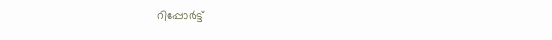റിപ്പോർട്ട്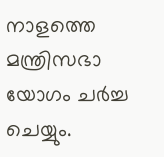നാളത്തെ മന്ത്രിസഭാ യോഗം ചർച്ച ചെയ്യും.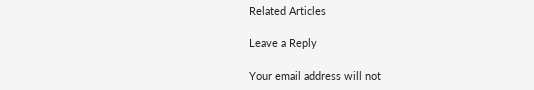Related Articles

Leave a Reply

Your email address will not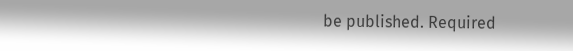be published. Required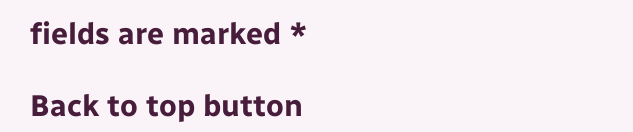fields are marked *

Back to top button